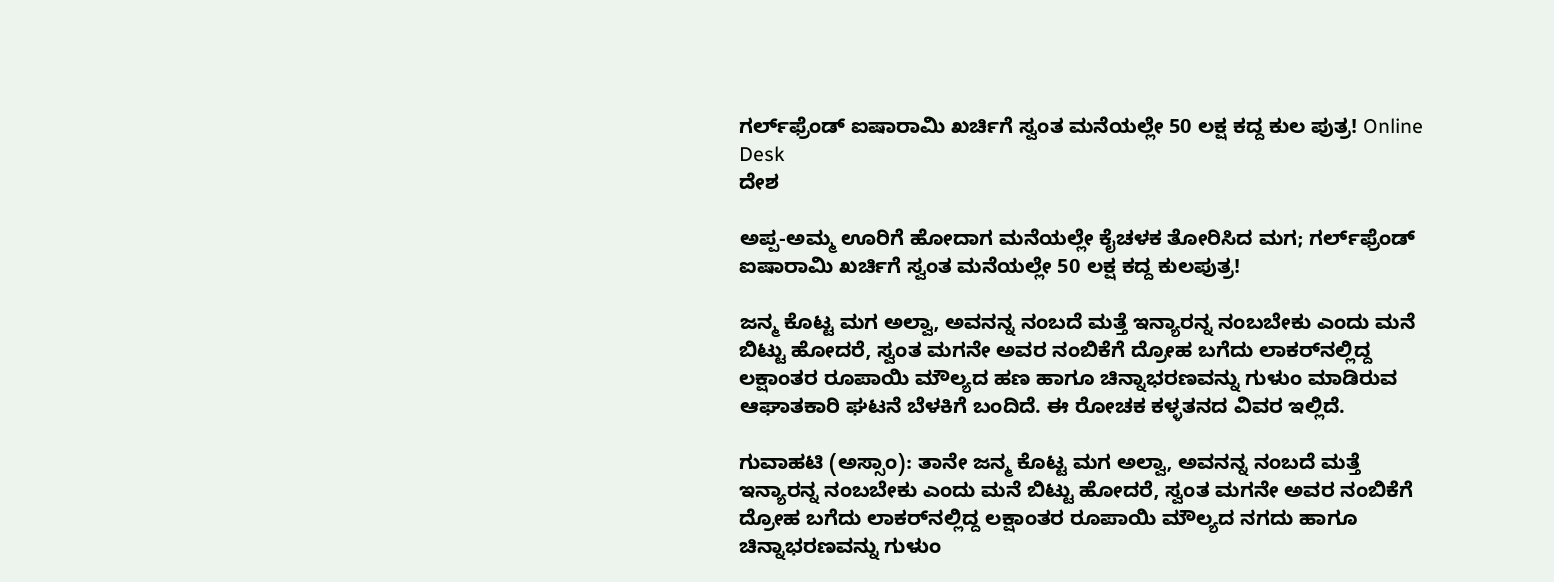ಗರ್ಲ್‌ಫ್ರೆಂಡ್ ಐಷಾರಾಮಿ ಖರ್ಚಿಗೆ ಸ್ವಂತ ಮನೆಯಲ್ಲೇ 50 ಲಕ್ಷ ಕದ್ದ ಕುಲ ಪುತ್ರ! Online Desk
ದೇಶ

ಅಪ್ಪ-ಅಮ್ಮ ಊರಿಗೆ ಹೋದಾಗ ಮನೆಯಲ್ಲೇ ಕೈಚಳಕ ತೋರಿಸಿದ ಮಗ; ಗರ್ಲ್‌ಫ್ರೆಂಡ್ ಐಷಾರಾಮಿ ಖರ್ಚಿಗೆ ಸ್ವಂತ ಮನೆಯಲ್ಲೇ 50 ಲಕ್ಷ ಕದ್ದ ಕುಲಪುತ್ರ!

ಜನ್ಮ ಕೊಟ್ಟ ಮಗ ಅಲ್ವಾ, ಅವನನ್ನ ನಂಬದೆ ಮತ್ತೆ ಇನ್ಯಾರನ್ನ ನಂಬಬೇಕು ಎಂದು ಮನೆ ಬಿಟ್ಟು ಹೋದರೆ, ಸ್ವಂತ ಮಗನೇ ಅವರ ನಂಬಿಕೆಗೆ ದ್ರೋಹ ಬಗೆದು ಲಾಕರ್‌ನಲ್ಲಿದ್ದ ಲಕ್ಷಾಂತರ ರೂಪಾಯಿ ಮೌಲ್ಯದ ಹಣ ಹಾಗೂ ಚಿನ್ನಾಭರಣವನ್ನು ಗುಳುಂ ಮಾಡಿರುವ ಆಘಾತಕಾರಿ ಘಟನೆ ಬೆಳಕಿಗೆ ಬಂದಿದೆ. ಈ ರೋಚಕ ಕಳ್ಳತನದ ವಿವರ ಇಲ್ಲಿದೆ.

ಗುವಾಹಟಿ (ಅಸ್ಸಾಂ): ತಾನೇ ಜನ್ಮ ಕೊಟ್ಟ ಮಗ ಅಲ್ವಾ, ಅವನನ್ನ ನಂಬದೆ ಮತ್ತೆ ಇನ್ಯಾರನ್ನ ನಂಬಬೇಕು ಎಂದು ಮನೆ ಬಿಟ್ಟು ಹೋದರೆ, ಸ್ವಂತ ಮಗನೇ ಅವರ ನಂಬಿಕೆಗೆ ದ್ರೋಹ ಬಗೆದು ಲಾಕರ್‌ನಲ್ಲಿದ್ದ ಲಕ್ಷಾಂತರ ರೂಪಾಯಿ ಮೌಲ್ಯದ ನಗದು ಹಾಗೂ ಚಿನ್ನಾಭರಣವನ್ನು ಗುಳುಂ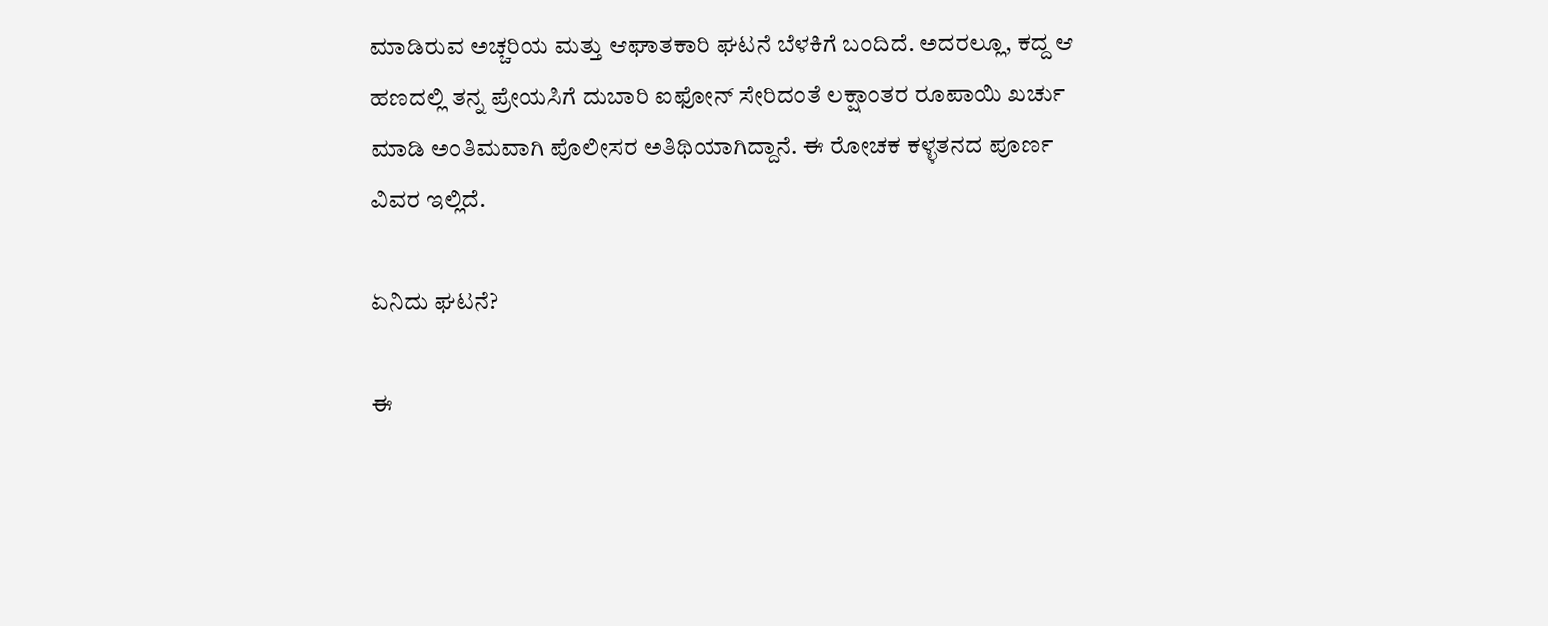ಮಾಡಿರುವ ಅಚ್ಚರಿಯ ಮತ್ತು ಆಘಾತಕಾರಿ ಘಟನೆ ಬೆಳಕಿಗೆ ಬಂದಿದೆ. ಅದರಲ್ಲೂ, ಕದ್ದ ಆ ಹಣದಲ್ಲಿ ತನ್ನ ಪ್ರೇಯಸಿಗೆ ದುಬಾರಿ ಐಫೋನ್ ಸೇರಿದಂತೆ ಲಕ್ಷಾಂತರ ರೂಪಾಯಿ ಖರ್ಚು ಮಾಡಿ ಅಂತಿಮವಾಗಿ ಪೊಲೀಸರ ಅತಿಥಿಯಾಗಿದ್ದಾನೆ. ಈ ರೋಚಕ ಕಳ್ಳತನದ ಪೂರ್ಣ ವಿವರ ಇಲ್ಲಿದೆ.

ಏನಿದು ಘಟನೆ?

ಈ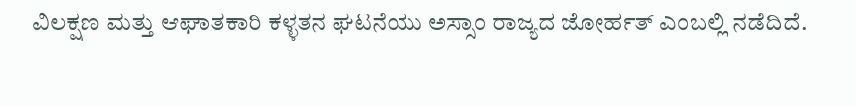ವಿಲಕ್ಷಣ ಮತ್ತು ಆಘಾತಕಾರಿ ಕಳ್ಳತನ ಘಟನೆಯು ಅಸ್ಸಾಂ ರಾಜ್ಯದ ಜೋರ್ಹತ್ ಎಂಬಲ್ಲಿ ನಡೆದಿದೆ.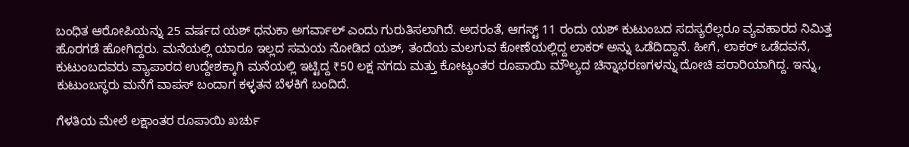ಬಂಧಿತ ಆರೋಪಿಯನ್ನು 25 ವರ್ಷದ ಯಶ್ ಧನುಕಾ ಅಗರ್ವಾಲ್ ಎಂದು ಗುರುತಿಸಲಾಗಿದೆ. ಅದರಂತೆ, ಆಗಸ್ಟ್ 11 ರಂದು ಯಶ್ ಕುಟುಂಬದ ಸದಸ್ಯರೆಲ್ಲರೂ ವ್ಯವಹಾರದ ನಿಮಿತ್ತ ಹೊರಗಡೆ ಹೋಗಿದ್ದರು. ಮನೆಯಲ್ಲಿ ಯಾರೂ ಇಲ್ಲದ ಸಮಯ ನೋಡಿದ ಯಶ್, ತಂದೆಯ ಮಲಗುವ ಕೋಣೆಯಲ್ಲಿದ್ದ ಲಾಕರ್ ಅನ್ನು ಒಡೆದಿದ್ದಾನೆ. ಹೀಗೆ, ಲಾಕರ್ ಒಡೆದವನೆ, ಕುಟುಂಬದವರು ವ್ಯಾಪಾರದ ಉದ್ದೇಶಕ್ಕಾಗಿ ಮನೆಯಲ್ಲಿ ಇಟ್ಟಿದ್ದ ₹50 ಲಕ್ಷ ನಗದು ಮತ್ತು ಕೋಟ್ಯಂತರ ರೂಪಾಯಿ ಮೌಲ್ಯದ ಚಿನ್ನಾಭರಣಗಳನ್ನು ದೋಚಿ ಪರಾರಿಯಾಗಿದ್ದ. ಇನ್ನು, ಕುಟುಂಬಸ್ಥರು ಮನೆಗೆ ವಾಪಸ್ ಬಂದಾಗ ಕಳ್ಳತನ ಬೆಳಕಿಗೆ ಬಂದಿದೆ.

ಗೆಳತಿಯ ಮೇಲೆ ಲಕ್ಷಾಂತರ ರೂಪಾಯಿ ಖರ್ಚು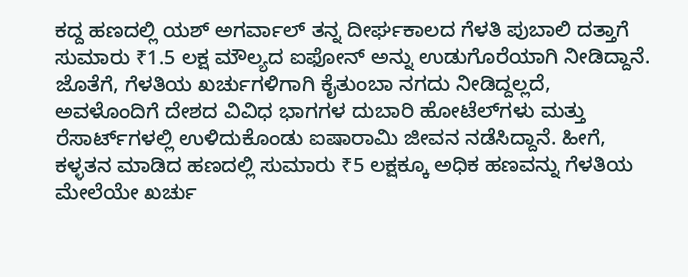ಕದ್ದ ಹಣದಲ್ಲಿ ಯಶ್ ಅಗರ್ವಾಲ್ ತನ್ನ ದೀರ್ಘಕಾಲದ ಗೆಳತಿ ಪುಬಾಲಿ ದತ್ತಾಗೆ ಸುಮಾರು ₹1.5 ಲಕ್ಷ ಮೌಲ್ಯದ ಐಫೋನ್ ಅನ್ನು ಉಡುಗೊರೆಯಾಗಿ ನೀಡಿದ್ದಾನೆ. ಜೊತೆಗೆ, ಗೆಳತಿಯ ಖರ್ಚುಗಳಿಗಾಗಿ ಕೈತುಂಬಾ ನಗದು ನೀಡಿದ್ದಲ್ಲದೆ, ಅವಳೊಂದಿಗೆ ದೇಶದ ವಿವಿಧ ಭಾಗಗಳ ದುಬಾರಿ ಹೋಟೆಲ್‌ಗಳು ಮತ್ತು ರೆಸಾರ್ಟ್‌ಗಳಲ್ಲಿ ಉಳಿದುಕೊಂಡು ಐಷಾರಾಮಿ ಜೀವನ ನಡೆಸಿದ್ದಾನೆ. ಹೀಗೆ, ಕಳ್ಳತನ ಮಾಡಿದ ಹಣದಲ್ಲಿ ಸುಮಾರು ₹5 ಲಕ್ಷಕ್ಕೂ ಅಧಿಕ ಹಣವನ್ನು ಗೆಳತಿಯ ಮೇಲೆಯೇ ಖರ್ಚು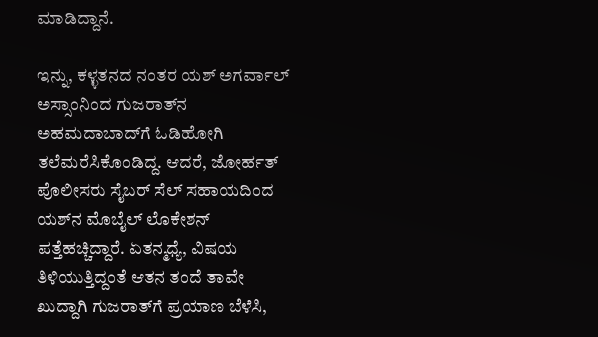ಮಾಡಿದ್ದಾನೆ.

ಇನ್ನು, ಕಳ್ಳತನದ ನಂತರ ಯಶ್ ಅಗರ್ವಾಲ್ ಅಸ್ಸಾಂನಿಂದ ಗುಜರಾತ್‌ನ ಅಹಮದಾಬಾದ್‌ಗೆ ಓಡಿಹೋಗಿ ತಲೆಮರೆಸಿಕೊಂಡಿದ್ದ. ಆದರೆ, ಜೋರ್ಹತ್ ಪೊಲೀಸರು ಸೈಬರ್ ಸೆಲ್ ಸಹಾಯದಿಂದ ಯಶ್‌ನ ಮೊಬೈಲ್ ಲೊಕೇಶನ್ ಪತ್ತೆಹಚ್ಚಿದ್ದಾರೆ. ಏತನ್ಮಧ್ಯೆ, ವಿಷಯ ತಿಳಿಯುತ್ತಿದ್ದಂತೆ ಆತನ ತಂದೆ ತಾವೇ ಖುದ್ದಾಗಿ ಗುಜರಾತ್‌ಗೆ ಪ್ರಯಾಣ ಬೆಳೆಸಿ,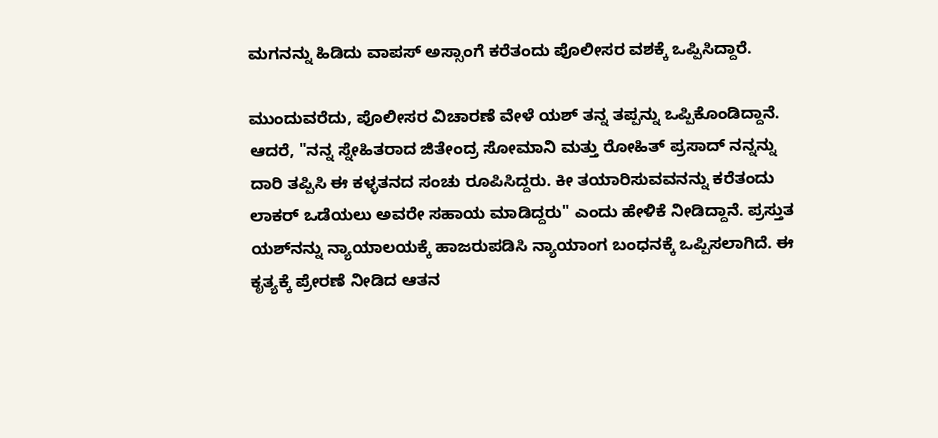ಮಗನನ್ನು ಹಿಡಿದು ವಾಪಸ್ ಅಸ್ಸಾಂಗೆ ಕರೆತಂದು ಪೊಲೀಸರ ವಶಕ್ಕೆ ಒಪ್ಪಿಸಿದ್ದಾರೆ.

ಮುಂದುವರೆದು, ಪೊಲೀಸರ ವಿಚಾರಣೆ ವೇಳೆ ಯಶ್ ತನ್ನ ತಪ್ಪನ್ನು ಒಪ್ಪಿಕೊಂಡಿದ್ದಾನೆ. ಆದರೆ, "ನನ್ನ ಸ್ನೇಹಿತರಾದ ಜಿತೇಂದ್ರ ಸೋಮಾನಿ ಮತ್ತು ರೋಹಿತ್ ಪ್ರಸಾದ್ ನನ್ನನ್ನು ದಾರಿ ತಪ್ಪಿಸಿ ಈ ಕಳ್ಳತನದ ಸಂಚು ರೂಪಿಸಿದ್ದರು. ಕೀ ತಯಾರಿಸುವವನನ್ನು ಕರೆತಂದು ಲಾಕರ್ ಒಡೆಯಲು ಅವರೇ ಸಹಾಯ ಮಾಡಿದ್ದರು" ಎಂದು ಹೇಳಿಕೆ ನೀಡಿದ್ದಾನೆ. ಪ್ರಸ್ತುತ ಯಶ್‌ನನ್ನು ನ್ಯಾಯಾಲಯಕ್ಕೆ ಹಾಜರುಪಡಿಸಿ ನ್ಯಾಯಾಂಗ ಬಂಧನಕ್ಕೆ ಒಪ್ಪಿಸಲಾಗಿದೆ. ಈ ಕೃತ್ಯಕ್ಕೆ ಪ್ರೇರಣೆ ನೀಡಿದ ಆತನ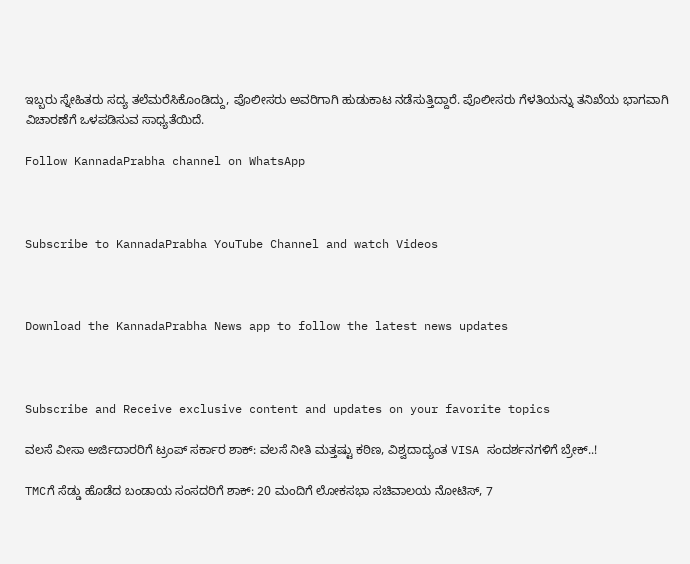ಇಬ್ಬರು ಸ್ನೇಹಿತರು ಸದ್ಯ ತಲೆಮರೆಸಿಕೊಂಡಿದ್ದು, ಪೊಲೀಸರು ಅವರಿಗಾಗಿ ಹುಡುಕಾಟ ನಡೆಸುತ್ತಿದ್ದಾರೆ. ಪೊಲೀಸರು ಗೆಳತಿಯನ್ನು ತನಿಖೆಯ ಭಾಗವಾಗಿ ವಿಚಾರಣೆಗೆ ಒಳಪಡಿಸುವ ಸಾಧ್ಯತೆಯಿದೆ.

Follow KannadaPrabha channel on WhatsApp



Subscribe to KannadaPrabha YouTube Channel and watch Videos



Download the KannadaPrabha News app to follow the latest news updates



Subscribe and Receive exclusive content and updates on your favorite topics

ವಲಸೆ ವೀಸಾ ಅರ್ಜಿದಾರರಿಗೆ ಟ್ರಂಪ್‌ ಸರ್ಕಾರ ಶಾಕ್‌: ವಲಸೆ ನೀತಿ ಮತ್ತಷ್ಟು ಕಠಿಣ, ವಿಶ್ವದಾದ್ಯಂತ VISA ಸಂದರ್ಶನಗಳಿಗೆ ಬ್ರೇಕ್‌..!

TMCಗೆ ಸೆಡ್ಡು ಹೊಡೆದ ಬಂಡಾಯ ಸಂಸದರಿಗೆ ಶಾಕ್‌: 20 ಮಂದಿಗೆ ಲೋಕಸಭಾ ಸಚಿವಾಲಯ ನೋಟಿಸ್‌, 7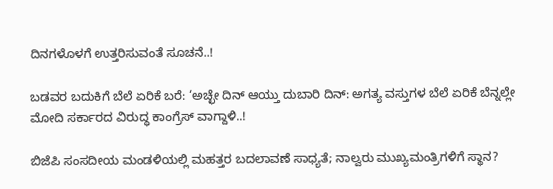ದಿನಗಳೊಳಗೆ ಉತ್ತರಿಸುವಂತೆ ಸೂಚನೆ..!

ಬಡವರ ಬದುಕಿಗೆ ಬೆಲೆ ಏರಿಕೆ ಬರೆ: ‘ಅಚ್ಛೇ ದಿನ್ ಆಯ್ತು ದುಬಾರಿ ದಿನ್: ಅಗತ್ಯ ವಸ್ತುಗಳ ಬೆಲೆ ಏರಿಕೆ ಬೆನ್ನಲ್ಲೇ ಮೋದಿ ಸರ್ಕಾರದ ವಿರುದ್ಧ ಕಾಂಗ್ರೆಸ್ ವಾಗ್ದಾಳಿ..!

ಬಿಜೆಪಿ ಸಂಸದೀಯ ಮಂಡಳಿಯಲ್ಲಿ ಮಹತ್ತರ ಬದಲಾವಣೆ ಸಾಧ್ಯತೆ; ನಾಲ್ವರು ಮುಖ್ಯಮಂತ್ರಿಗಳಿಗೆ ಸ್ಥಾನ?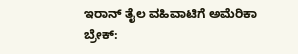ಇರಾನ್‌ ತೈಲ ವಹಿವಾಟಿಗೆ ಅಮೆರಿಕಾ ಬ್ರೇಕ್: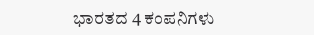ಭಾರತದ 4 ಕಂಪನಿಗಳು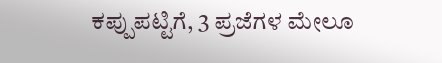ಕಪ್ಪುಪಟ್ಟಿಗೆ, 3 ಪ್ರಜೆಗಳ ಮೇಲೂ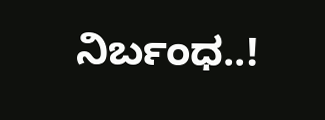ನಿರ್ಬಂಧ..!